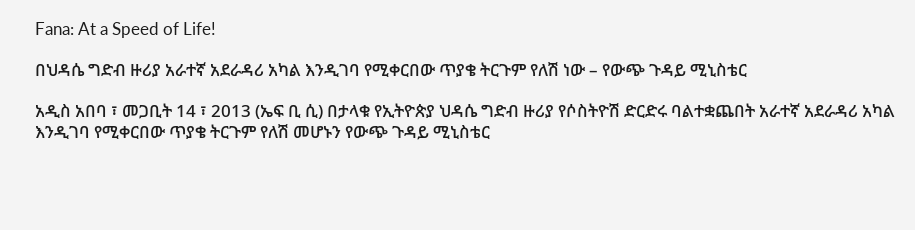Fana: At a Speed of Life!

በህዳሴ ግድብ ዙሪያ አራተኛ አደራዳሪ አካል እንዲገባ የሚቀርበው ጥያቄ ትርጉም የለሽ ነው – የውጭ ጉዳይ ሚኒስቴር

አዲስ አበባ ፣ መጋቢት 14 ፣ 2013 (ኤፍ ቢ ሲ) በታላቁ የኢትዮጵያ ህዳሴ ግድብ ዙሪያ የሶስትዮሽ ድርድሩ ባልተቋጨበት አራተኛ አደራዳሪ አካል እንዲገባ የሚቀርበው ጥያቄ ትርጉም የለሽ መሆኑን የውጭ ጉዳይ ሚኒስቴር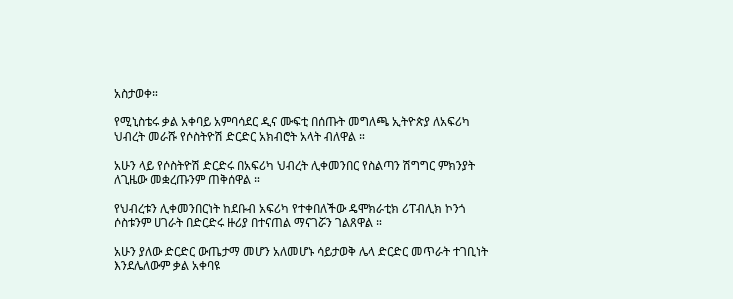አስታወቀ።

የሚኒስቴሩ ቃል አቀባይ አምባሳደር ዲና ሙፍቲ በሰጡት መግለጫ ኢትዮጵያ ለአፍሪካ ህብረት መራሹ የሶስትዮሽ ድርድር አክብሮት አላት ብለዋል ።

አሁን ላይ የሶስትዮሽ ድርድሩ በአፍሪካ ህብረት ሊቀመንበር የስልጣን ሽግግር ምክንያት ለጊዜው መቋረጡንም ጠቅሰዋል ።

የህብረቱን ሊቀመንበርነት ከደቡብ አፍሪካ የተቀበለችው ዴሞክራቲክ ሪፐብሊክ ኮንጎ ሶስቱንም ሀገራት በድርድሩ ዙሪያ በተናጠል ማናገሯን ገልጸዋል ።

አሁን ያለው ድርድር ውጤታማ መሆን አለመሆኑ ሳይታወቅ ሌላ ድርድር መጥራት ተገቢነት እንደሌለውም ቃል አቀባዩ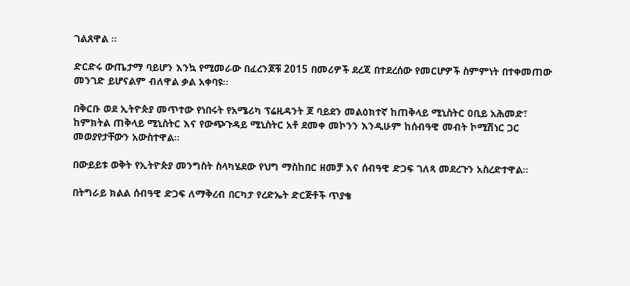ገልጸዋል ።

ድርድሩ ውጤታማ ባይሆን እንኳ የሚመራው በፈረንጆቹ 2015 በመሪዎች ደረጃ በተደረሰው የመርሆዎች ስምምነት በተቀመጠው መንገድ ይሆናልም ብለዋል ቃል አቀባዩ፡፡

በቅርቡ ወደ ኢትዮጵያ መጥተው የነበሩት የአሜሪካ ፕሬዚዳንት ጆ ባይደን መልዕክተኛ ከጠቅላይ ሚኒስትር ዐቢይ አሕመድ፣ ከምክትል ጠቅላይ ሚኒስትር እና የውጭጉዳይ ሚኒስትር አቶ ደመቀ መኮንን እንዲሁም ከሰብዓዊ መብት ኮሚሽነር ጋር መወያየታቸውን አውስተዋል።

በውይይቱ ወቅት የኢትዮጵያ መንግስት ስላካሄደው የህግ ማስከበር ዘመቻ እና ሰብዓዊ ድጋፍ ገለጻ መደረጉን አስረድተዋል።

በትግራይ ክልል ሰብዓዊ ድጋፍ ለማቅረብ በርካታ የረድኤት ድርጅቶች ጥያቄ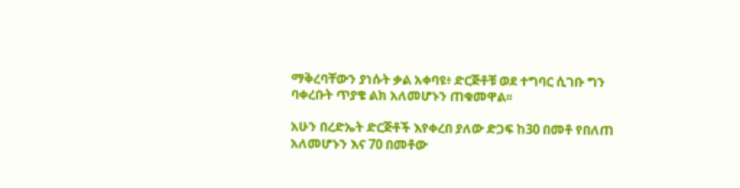ማቅረባቸውን ያነሱት ቃል አቀባዩ፥ ድርጅቶቹ ወደ ተግባር ሲገቡ ግን ባቀረቡት ጥያቄ ልክ አለመሆኑን ጠቁመዋል፡፡

አሁን በረድኤት ድርጅቶች እየቀረበ ያለው ድጋፍ ከ30 በመቶ የበለጠ አለመሆኑን እና 70 በመቶው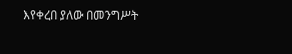እየቀረበ ያለው በመንግሥት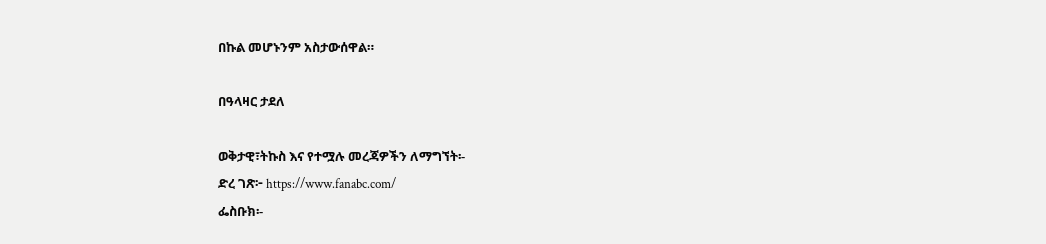በኩል መሆኑንም አስታውሰዋል።

በዓላዛር ታደለ

ወቅታዊ፣ትኩስ እና የተሟሉ መረጃዎችን ለማግኘት፡-
ድረ ገጽ፦ https://www.fanabc.com/
ፌስቡክ፡-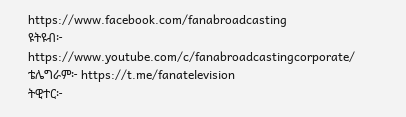https://www.facebook.com/fanabroadcasting
ዩትዩብ፦ https://www.youtube.com/c/fanabroadcastingcorporate/
ቴሌግራም፦ https://t.me/fanatelevision
ትዊተር፦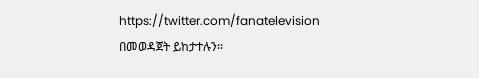https://twitter.com/fanatelevision በመወዳጀት ይከታተሉን፡፡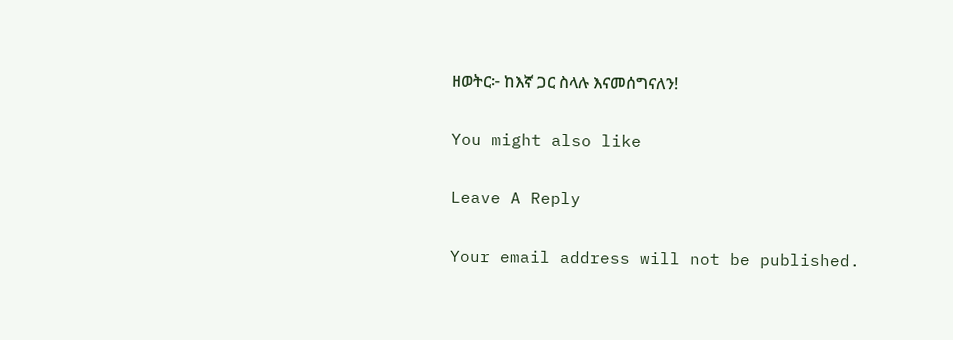ዘወትር፦ ከእኛ ጋር ስላሉ እናመሰግናለን!

You might also like

Leave A Reply

Your email address will not be published.